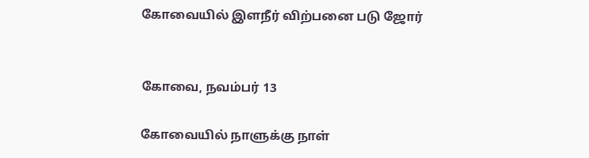கோவையில் இளநீர் விற்பனை படு ஜோர்


கோவை, நவம்பர் 13

கோவையில் நாளுக்கு நாள்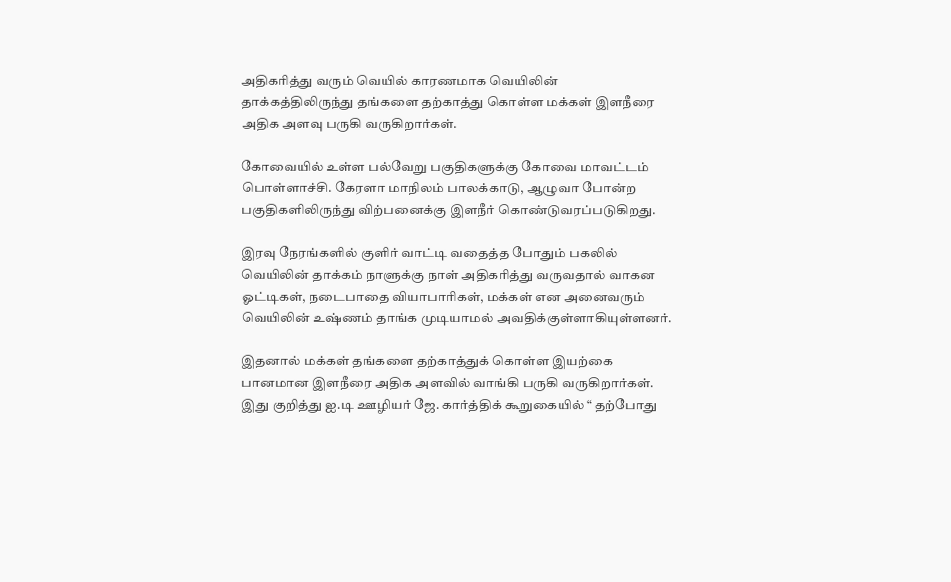அதிகரித்து வரும் வெயில் காரணமாக வெயிலின் தாக்கத்திலிருந்து தங்களை தற்காத்து கொள்ள மக்கள் இளநீரை அதிக அளவு பருகி வருகிறார்கள்.

கோவையில் உள்ள பல்வேறு பகுதிகளுக்கு கோவை மாவட்டம் பொள்ளாச்சி. கேரளா மாநிலம் பாலக்காடு, ஆழுவா போன்ற பகுதிகளிலிருந்து விற்பனைக்கு இளநீர் கொண்டுவரப்படுகிறது.

இரவு நேரங்களில் குளிர் வாட்டி வதைத்த போதும் பகலில் வெயிலின் தாக்கம் நாளுக்கு நாள் அதிகரித்து வருவதால் வாகன ஓட்டிகள், நடைபாதை வியாபாரிகள், மக்கள் என அனைவரும் வெயிலின் உஷ்ணம் தாங்க முடியாமல் அவதிக்குள்ளாகியுள்ளனர்.

இதனால் மக்கள் தங்களை தற்காத்துக் கொள்ள இயற்கை பானமான இளநீரை அதிக அளவில் வாங்கி பருகி வருகிறார்கள். இது குறித்து ஐ.டி ஊழியர் ஜே. கார்த்திக் கூறுகையில் “ தற்போது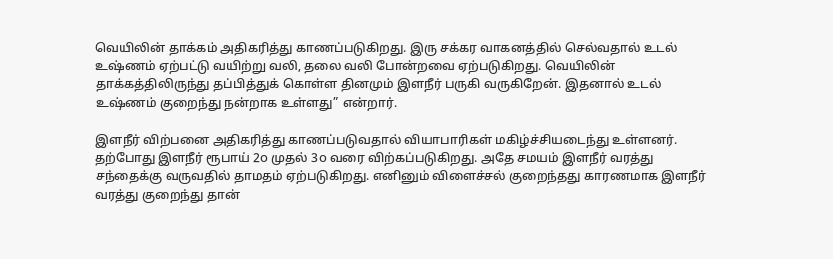வெயிலின் தாக்கம் அதிகரித்து காணப்படுகிறது. இரு சக்கர வாகனத்தில் செல்வதால் உடல் உஷ்ணம் ஏற்பட்டு வயிற்று வலி, தலை வலி போன்றவை ஏற்படுகிறது. வெயிலின் தாக்கத்திலிருந்து தப்பித்துக் கொள்ள தினமும் இளநீர் பருகி வருகிறேன். இதனால் உடல் உஷ்ணம் குறைந்து நன்றாக உள்ளது” என்றார்.

இளநீர் விற்பனை அதிகரித்து காணப்படுவதால் வியாபாரிகள் மகிழ்ச்சியடைந்து உள்ளனர். தற்போது இளநீர் ரூபாய் 2௦ முதல் 3௦ வரை விற்கப்படுகிறது. அதே சமயம் இளநீர் வரத்து சந்தைக்கு வருவதில் தாமதம் ஏற்படுகிறது. எனினும் விளைச்சல் குறைந்தது காரணமாக இளநீர் வரத்து குறைந்து தான்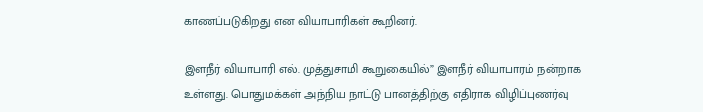காணப்படுகிறது என வியாபாரிகள் கூறினர்.

இளநீர் வியாபாரி எல். முத்துசாமி கூறுகையில்” இளநீர் வியாபாரம் நன்றாக உள்ளது. பொதுமக்கள் அந்நிய நாட்டு பானத்திற்கு எதிராக விழிப்புணர்வு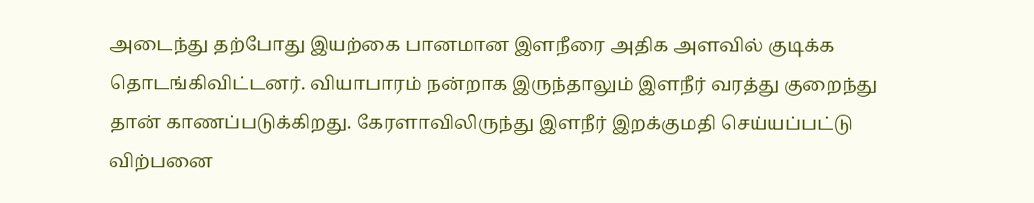அடைந்து தற்போது இயற்கை பானமான இளநீரை அதிக அளவில் குடிக்க தொடங்கிவிட்டனர். வியாபாரம் நன்றாக இருந்தாலும் இளநீர் வரத்து குறைந்து தான் காணப்படுக்கிறது. கேரளாவிலிருந்து இளநீர் இறக்குமதி செய்யப்பட்டு விற்பனை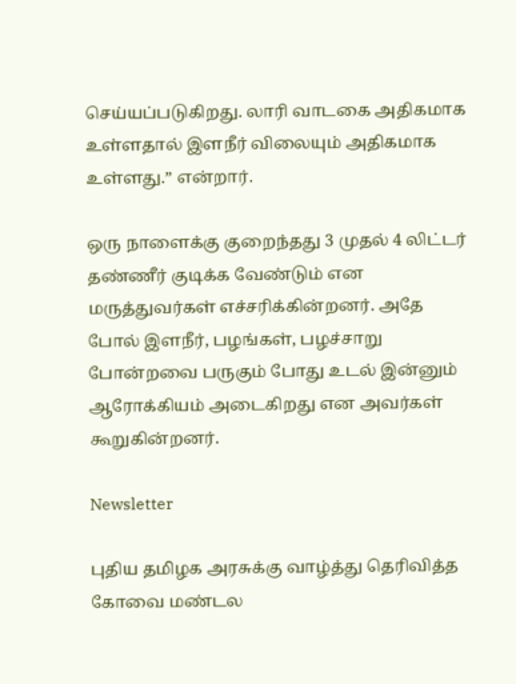செய்யப்படுகிறது. லாரி வாடகை அதிகமாக உள்ளதால் இளநீர் விலையும் அதிகமாக உள்ளது.” என்றார்.

ஒரு நாளைக்கு குறைந்தது 3 முதல் 4 லிட்டர் தண்ணீர் குடிக்க வேண்டும் என மருத்துவர்கள் எச்சரிக்கின்றனர். அதே போல் இளநீர், பழங்கள், பழச்சாறு போன்றவை பருகும் போது உடல் இன்னும் ஆரோக்கியம் அடைகிறது என அவர்கள் கூறுகின்றனர்.

Newsletter

புதிய தமிழக அரசுக்கு வாழ்த்து தெரிவித்த கோவை மண்டல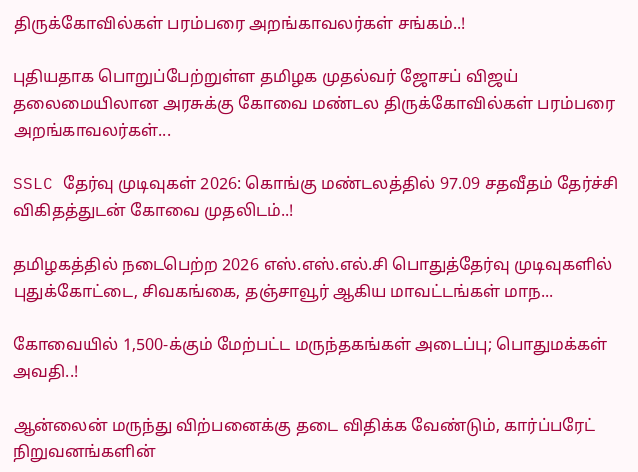திருக்கோவில்கள் பரம்பரை அறங்காவலர்கள் சங்கம்..!

புதியதாக பொறுப்பேற்றுள்ள தமிழக முதல்வர் ஜோசப் விஜய் தலைமையிலான அரசுக்கு கோவை மண்டல திருக்கோவில்கள் பரம்பரை அறங்காவலர்கள்...

SSLC தேர்வு முடிவுகள் 2026: கொங்கு மண்டலத்தில் 97.09 சதவீதம் தேர்ச்சி விகிதத்துடன் கோவை முதலிடம்..!

தமிழகத்தில் நடைபெற்ற 2026 எஸ்.எஸ்.எல்.சி பொதுத்தேர்வு முடிவுகளில் புதுக்கோட்டை, சிவகங்கை, தஞ்சாவூர் ஆகிய மாவட்டங்கள் மாந...

கோவையில் 1,500-க்கும் மேற்பட்ட மருந்தகங்கள் அடைப்பு; பொதுமக்கள் அவதி..!

ஆன்லைன் மருந்து விற்பனைக்கு தடை விதிக்க வேண்டும், கார்ப்பரேட் நிறுவனங்களின்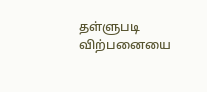தள்ளுபடி விற்பனையை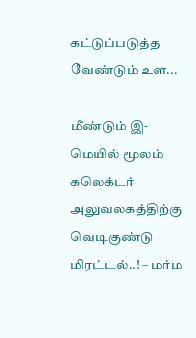கட்டுப்படுத்த வேண்டும் உள...

மீண்டும் இ-மெயில் மூலம் கலெக்டர் அலுவலகத்திற்கு வெடிகுண்டு மிரட்டல்..! – மர்ம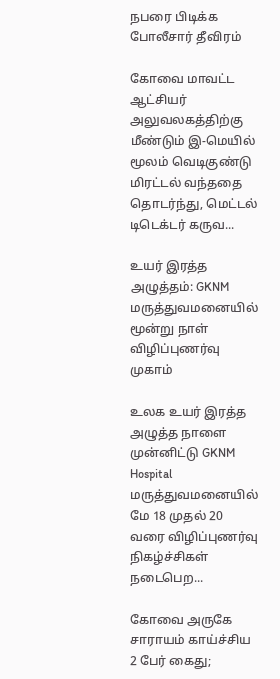நபரை பிடிக்க போலீசார் தீவிரம்

கோவை மாவட்ட ஆட்சியர் அலுவலகத்திற்கு மீண்டும் இ-மெயில் மூலம் வெடிகுண்டு மிரட்டல் வந்ததை தொடர்ந்து, மெட்டல் டிடெக்டர் கருவ...

உயர் இரத்த அழுத்தம்: GKNM மருத்துவமனையில் மூன்று நாள் விழிப்புணர்வு முகாம்

உலக உயர் இரத்த அழுத்த நாளை முன்னிட்டு GKNM Hospital மருத்துவமனையில் மே 18 முதல் 20 வரை விழிப்புணர்வு நிகழ்ச்சிகள் நடைபெற...

கோவை அருகே சாராயம் காய்ச்சிய 2 பேர் கைது;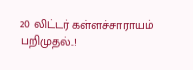20 லிட்டர் கள்ளச்சாராயம் பறிமுதல்..!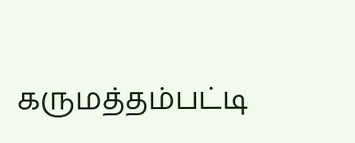கருமத்தம்பட்டி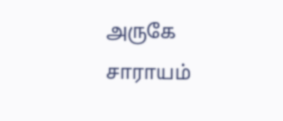அருகே சாராயம்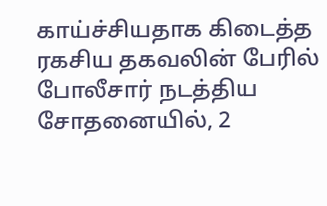காய்ச்சியதாக கிடைத்த ரகசிய தகவலின் பேரில் போலீசார் நடத்திய சோதனையில், 2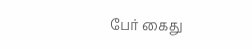பேர் கைது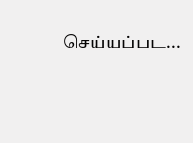செய்யப்பட...